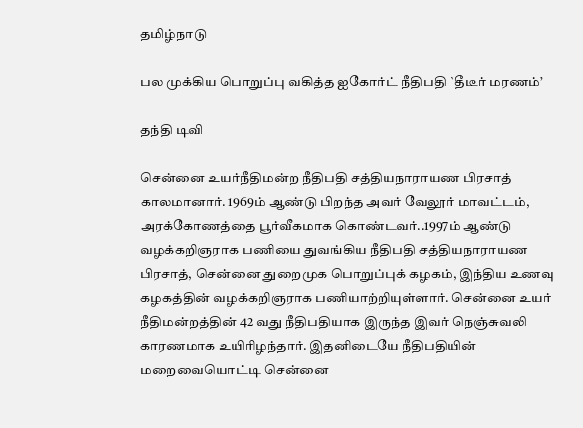தமிழ்நாடு

பல முக்கிய பொறுப்பு வகித்த ஐகோர்ட் நீதிபதி `தீடீர் மரணம்’

தந்தி டிவி

சென்னை உயர்நீதிமன்ற நீதிபதி சத்தியநாராயண பிரசாத் காலமானார். 1969ம் ஆண்டு பிறந்த அவர் வேலூர் மாவட்டம், அரக்கோணத்தை பூர்வீகமாக கொண்டவர்..1997ம் ஆண்டு வழக்கறிஞராக பணியை துவங்கிய நீதிபதி சத்தியநாராயண பிரசாத், சென்னை துறைமுக பொறுப்புக் கழகம், இந்திய உணவு கழகத்தின் வழக்கறிஞராக பணியாற்றியுள்ளார். சென்னை உயர் நீதிமன்றத்தின் 42 வது நீதிபதியாக இருந்த இவர் நெஞ்சுவலி காரணமாக உயிரிழந்தார். இதனிடையே நீதிபதியின் மறைவையொட்டி சென்னை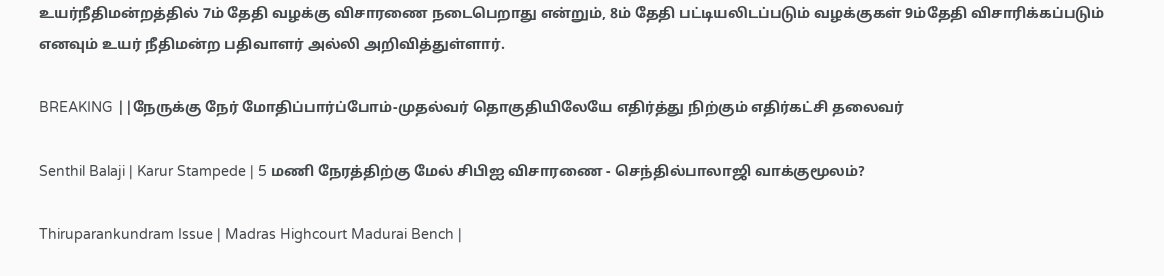உயர்நீதிமன்றத்தில் 7ம் தேதி வழக்கு விசாரணை நடைபெறாது என்றும், 8ம் தேதி பட்டியலிடப்படும் வழக்குகள் 9ம்தேதி விசாரிக்கப்படும் எனவும் உயர் நீதிமன்ற பதிவாளர் அல்லி அறிவித்துள்ளார்.

BREAKING ||நேருக்கு நேர் மோதிப்பார்ப்போம்-முதல்வர் தொகுதியிலேயே எதிர்த்து நிற்கும் எதிர்கட்சி தலைவர்

Senthil Balaji | Karur Stampede | 5 மணி நேரத்திற்கு மேல் சிபிஐ விசாரணை - செந்தில்பாலாஜி வாக்குமூலம்?

Thiruparankundram Issue | Madras Highcourt Madurai Bench |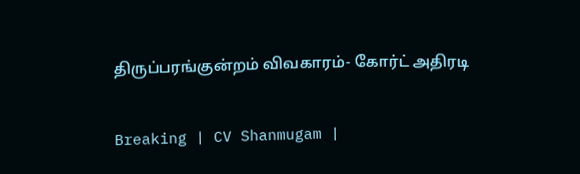திருப்பரங்குன்றம் விவகாரம்- கோர்ட் அதிரடி

Breaking | CV Shanmugam |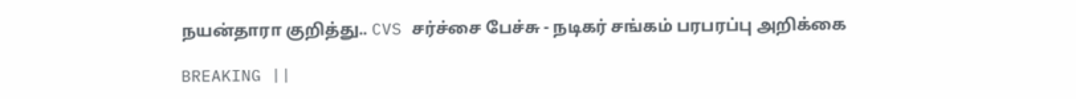நயன்தாரா குறித்து.. CVS சர்ச்சை பேச்சு - நடிகர் சங்கம் பரபரப்பு அறிக்கை

BREAKING ||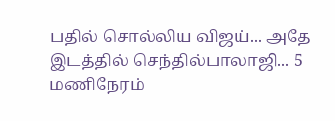பதில் சொல்லிய விஜய்... அதே இடத்தில் செந்தில்பாலாஜி... 5 மணிநேரம்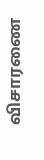விசாரணை